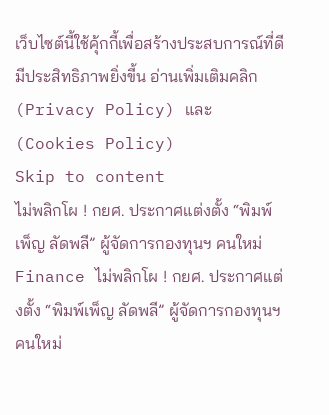เว็บไซต์นี้ใช้คุ้กกี้เพื่อสร้างประสบการณ์ที่ดีมีประสิทธิภาพยิ่งขี้น อ่านเพิ่มเติมคลิก (Privacy Policy) และ (Cookies Policy)
Skip to content
ไม่พลิกโผ ! กยศ. ประกาศแต่งตั้ง “พิมพ์เพ็ญ ลัดพลี” ผู้จัดการกองทุนฯ คนใหม่
Finance ไม่พลิกโผ ! กยศ. ประกาศแต่งตั้ง “พิมพ์เพ็ญ ลัดพลี” ผู้จัดการกองทุนฯ คนใหม่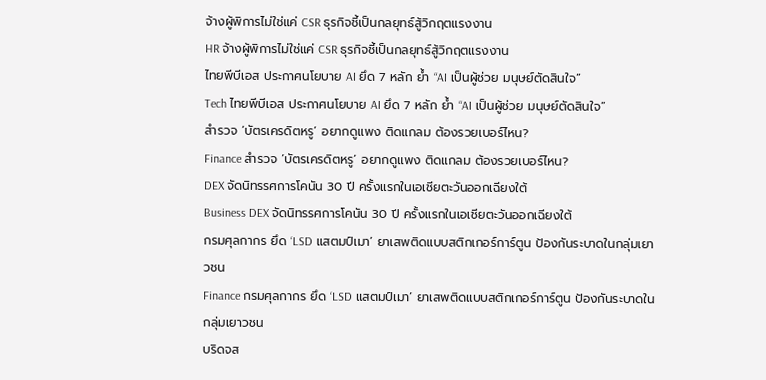จ้างผู้พิการไม่ใช่แค่ CSR ธุรกิจชี้เป็นกลยุทธ์สู้วิกฤตแรงงาน
HR จ้างผู้พิการไม่ใช่แค่ CSR ธุรกิจชี้เป็นกลยุทธ์สู้วิกฤตแรงงาน
ไทยพีบีเอส ประกาศนโยบาย AI ยึด 7 หลัก ย้ำ “AI เป็นผู้ช่วย มนุษย์ตัดสินใจ”
Tech ไทยพีบีเอส ประกาศนโยบาย AI ยึด 7 หลัก ย้ำ “AI เป็นผู้ช่วย มนุษย์ตัดสินใจ”
สำรวจ ‘บัตรเครดิตหรู’ อยากดูแพง ติดแกลม ต้องรวยเบอร์ไหน?
Finance สำรวจ ‘บัตรเครดิตหรู’ อยากดูแพง ติดแกลม ต้องรวยเบอร์ไหน?
DEX จัดนิทรรศการโคนัน 30 ปี ครั้งแรกในเอเชียตะวันออกเฉียงใต้
Business DEX จัดนิทรรศการโคนัน 30 ปี ครั้งแรกในเอเชียตะวันออกเฉียงใต้
กรมศุลกากร ยึด ‘LSD แสตมป์เมา’ ยาเสพติดแบบสติกเกอร์การ์ตูน ป้องกันระบาดในกลุ่มเยาวชน
Finance กรมศุลกากร ยึด ‘LSD แสตมป์เมา’ ยาเสพติดแบบสติกเกอร์การ์ตูน ป้องกันระบาดในกลุ่มเยาวชน
บริดจส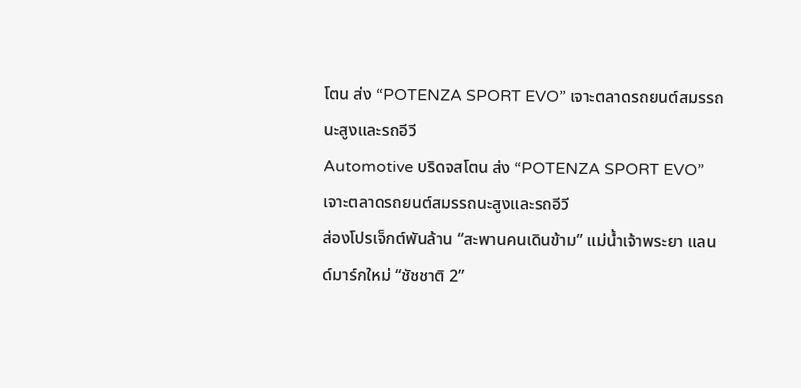โตน ส่ง “POTENZA SPORT EVO” เจาะตลาดรถยนต์สมรรถนะสูงและรถอีวี
Automotive บริดจสโตน ส่ง “POTENZA SPORT EVO” เจาะตลาดรถยนต์สมรรถนะสูงและรถอีวี
ส่องโปรเจ็กต์พันล้าน “สะพานคนเดินข้าม” แม่น้ำเจ้าพระยา แลนด์มาร์กใหม่ “ชัชชาติ 2”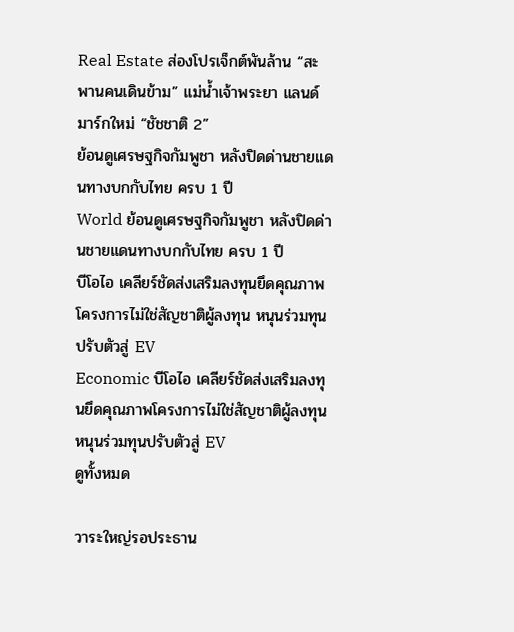Real Estate ส่องโปรเจ็กต์พันล้าน “สะพานคนเดินข้าม” แม่น้ำเจ้าพระยา แลนด์มาร์กใหม่ “ชัชชาติ 2”
ย้อนดูเศรษฐกิจกัมพูชา หลังปิดด่านชายแดนทางบกกับไทย ครบ 1 ปี
World ย้อนดูเศรษฐกิจกัมพูชา หลังปิดด่านชายแดนทางบกกับไทย ครบ 1 ปี
บีโอไอ เคลียร์ชัดส่งเสริมลงทุนยึดคุณภาพโครงการไม่ใช่สัญชาติผู้ลงทุน หนุนร่วมทุนปรับตัวสู่ EV
Economic บีโอไอ เคลียร์ชัดส่งเสริมลงทุนยึดคุณภาพโครงการไม่ใช่สัญชาติผู้ลงทุน หนุนร่วมทุนปรับตัวสู่ EV
ดูทั้งหมด

วาระใหญ่รอประธาน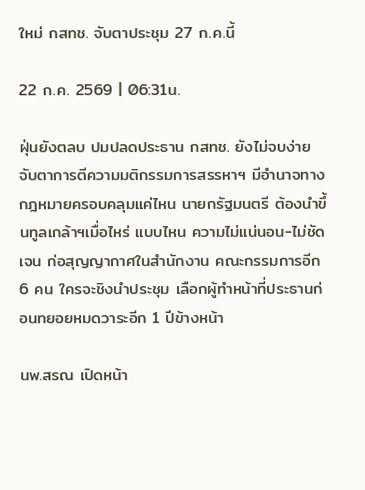ใหม่ กสทช. จับตาประชุม 27 ก.ค.นี้

22 ก.ค. 2569 | 06:31น.

ฝุ่นยังตลบ ปมปลดประธาน กสทช. ยังไม่จบง่าย จับตาการตีความมติกรรมการสรรหาฯ มีอำนาจทางกฎหมายครอบคลุมแค่ไหน นายกรัฐมนตรี ต้องนำขึ้นทูลเกล้าฯเมื่อไหร่ แบบไหน ความไม่แน่นอน-ไม่ชัดเจน ก่อสุญญากาศในสำนักงาน คณะกรรมการอีก 6 คน ใครจะชิงนำประชุม เลือกผู้ทำหน้าที่ประธานก่อนทยอยหมดวาระอีก 1 ปีข้างหน้า

นพ.สรณ เปิดหน้า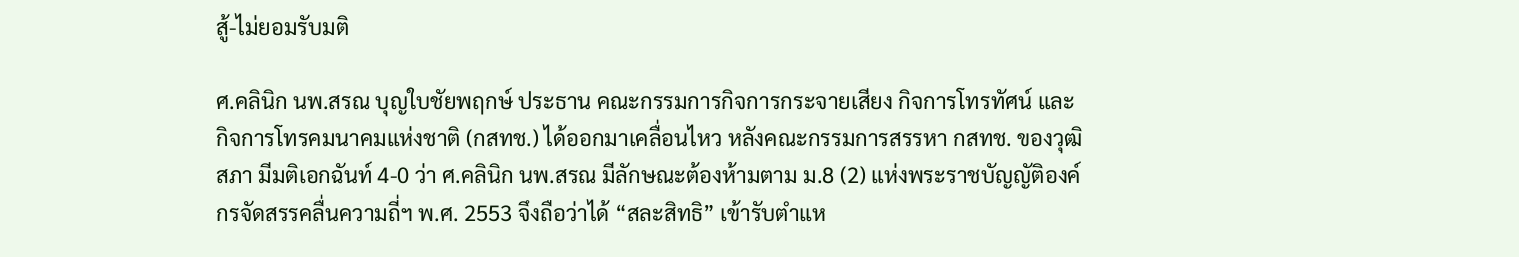สู้-ไม่ยอมรับมติ

ศ.คลินิก นพ.สรณ บุญใบชัยพฤกษ์ ประธาน คณะกรรมการกิจการกระจายเสียง กิจการโทรทัศน์ และกิจการโทรคมนาคมแห่งชาติ (กสทช.) ได้ออกมาเคลื่อนไหว หลังคณะกรรมการสรรหา กสทช. ของวุฒิสภา มีมติเอกฉันท์ 4-0 ว่า ศ.คลินิก นพ.สรณ มีลักษณะต้องห้ามตาม ม.8 (2) แห่งพระราชบัญญัติองค์กรจัดสรรคลื่นความถี่ฯ พ.ศ. 2553 จึงถือว่าได้ “สละสิทธิ” เข้ารับตำแห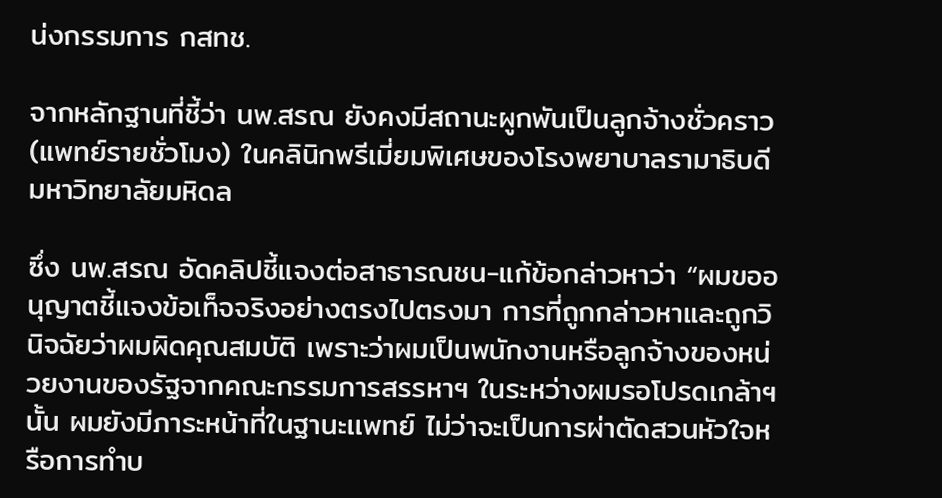น่งกรรมการ กสทช.

จากหลักฐานที่ชี้ว่า นพ.สรณ ยังคงมีสถานะผูกพันเป็นลูกจ้างชั่วคราว (แพทย์รายชั่วโมง) ในคลินิกพรีเมี่ยมพิเศษของโรงพยาบาลรามาธิบดี มหาวิทยาลัยมหิดล

ซึ่ง นพ.สรณ อัดคลิปชี้แจงต่อสาธารณชน-แก้ข้อกล่าวหาว่า “ผมขออนุญาตชี้แจงข้อเท็จจริงอย่างตรงไปตรงมา การที่ถูกกล่าวหาและถูกวินิจฉัยว่าผมผิดคุณสมบัติ เพราะว่าผมเป็นพนักงานหรือลูกจ้างของหน่วยงานของรัฐจากคณะกรรมการสรรหาฯ ในระหว่างผมรอโปรดเกล้าฯ นั้น ผมยังมีภาระหน้าที่ในฐานะเเพทย์ ไม่ว่าจะเป็นการผ่าตัดสวนหัวใจหรือการทำบ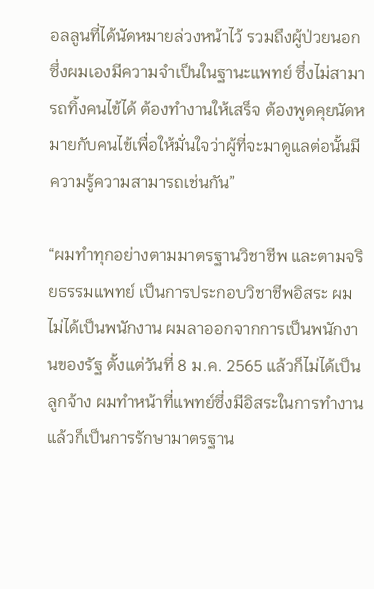อลลูนที่ได้นัดหมายล่วงหน้าไว้ รวมถึงผู้ป่วยนอก ซึ่งผมเองมีความจําเป็นในฐานะแพทย์ ซึ่งไม่สามารถทิ้งคนไข้ได้ ต้องทํางานให้เสร็จ ต้องพูดคุยนัดหมายกับคนไข้เพื่อให้มั่นใจว่าผู้ที่จะมาดูแลต่อนั้นมีความรู้ความสามารถเช่นกัน”

“ผมทําทุกอย่างตามมาตรฐานวิชาชีพ และตามจริยธรรมแพทย์ เป็นการประกอบวิชาชีพอิสระ ผมไม่ได้เป็นพนักงาน ผมลาออกจากการเป็นพนักงานของรัฐ ตั้งแต่วันที่ 8 ม.ค. 2565 แล้วก็ไม่ได้เป็นลูกจ้าง ผมทําหน้าที่แพทย์ซึ่งมีอิสระในการทํางาน แล้วก็เป็นการรักษามาตรฐาน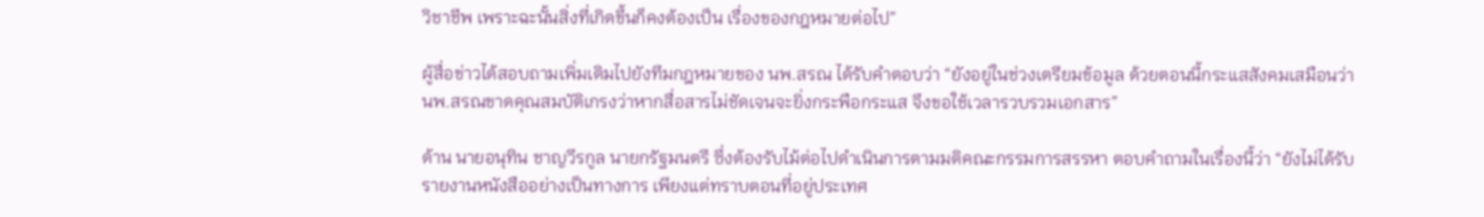วิชาชีพ เพราะฉะนั้นสิ่งที่เกิดขึ้นก็คงต้องเป็น เรื่องของกฎหมายต่อไป”

ผู้สื่อข่าวได้สอบถามเพิ่มเติมไปยังทีมกฎหมายของ นพ.สรณ ได้รับคำตอบว่า “ยังอยู่ในช่วงเตรียมข้อมูล ด้วยตอนนี้กระแสสังคมเสมือนว่า นพ.สรณขาดคุณสมบัติเกรงว่าหากสื่อสารไม่ชัดเจนจะยิ่งกระพือกระแส จึงขอใช้เวลารวบรวมเอกสาร”

ด้าน นายอนุทิน ชาญวีรกูล นายกรัฐมนตรี ซึ่งต้องรับไม้ต่อไปดำเนินการตามมติคณะกรรมการสรรหา ตอบคำถามในเรื่องนี้ว่า “ยังไม่ได้รับรายงานหนังสืออย่างเป็นทางการ เพียงแต่ทราบตอนที่อยู่ประเทศ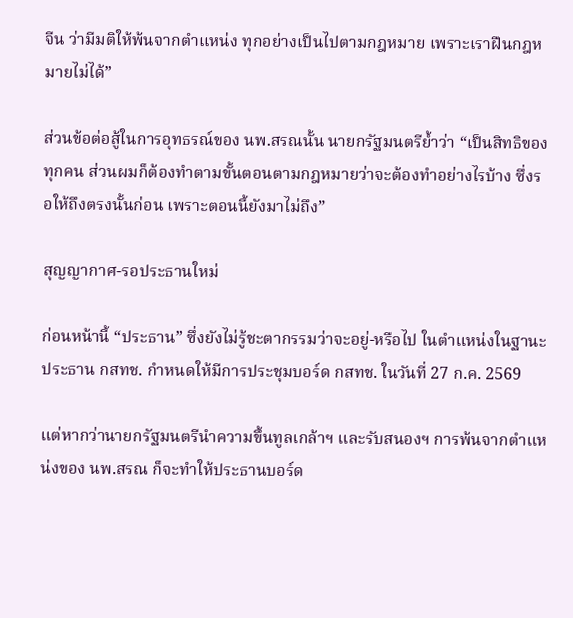จีน ว่ามีมติให้พ้นจากตำแหน่ง ทุกอย่างเป็นไปตามกฎหมาย เพราะเราฝืนกฎหมายไม่ได้”

ส่วนข้อต่อสู้ในการอุทธรณ์ของ นพ.สรณนั้น นายกรัฐมนตรีย้ำว่า “เป็นสิทธิของทุกคน ส่วนผมก็ต้องทำตามขั้นตอนตามกฎหมายว่าจะต้องทำอย่างไรบ้าง ซึ่งรอให้ถึงตรงนั้นก่อน เพราะตอนนี้ยังมาไม่ถึง”

สุญญากาศ-รอประธานใหม่

ก่อนหน้านี้ “ประธาน” ซึ่งยังไม่รู้ชะตากรรมว่าจะอยู่-หรือไป ในตำแหน่งในฐานะประธาน กสทช. กำหนดให้มีการประชุมบอร์ด กสทช. ในวันที่ 27 ก.ค. 2569

แต่หากว่านายกรัฐมนตรีนำความขึ้นทูลเกล้าฯ และรับสนองฯ การพ้นจากตำแหน่งของ นพ.สรณ ก็จะทำให้ประธานบอร์ด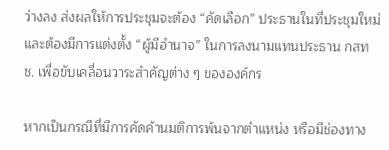ว่างลง ส่งผลให้การประชุมจะต้อง “คัดเลือก” ประธานในที่ประชุมใหม่ และต้องมีการแต่งตั้ง “ผู้มีอำนาจ” ในการลงนามแทนประธาน กสทช. เพื่อขับเคลื่อนวาระสำคัญต่าง ๆ ขององค์กร

หากเป็นกรณีที่มีการคัดค้านมติการพ้นจากตำแหน่ง หรือมีช่องทาง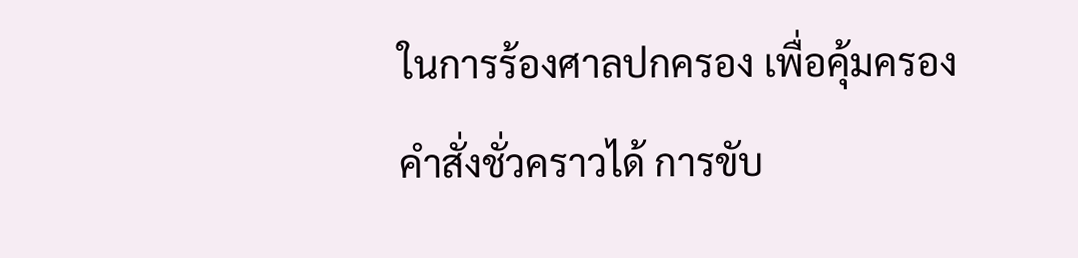ในการร้องศาลปกครอง เพื่อคุ้มครองคำสั่งชั่วคราวได้ การขับ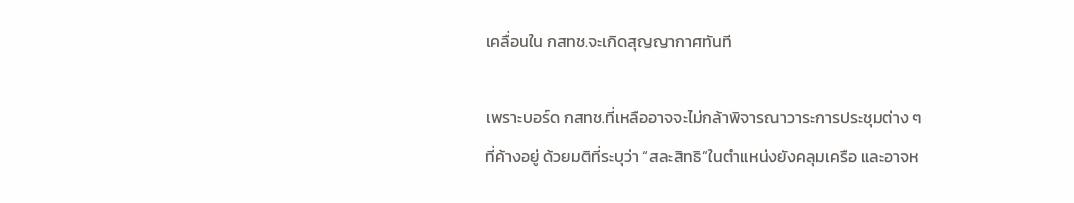เคลื่อนใน กสทช.จะเกิดสุญญากาศทันที

เพราะบอร์ด กสทช.ที่เหลืออาจจะไม่กล้าพิจารณาวาระการประชุมต่าง ๆ ที่ค้างอยู่ ด้วยมติที่ระบุว่า “สละสิทธิ”ในตำแหน่งยังคลุมเครือ และอาจห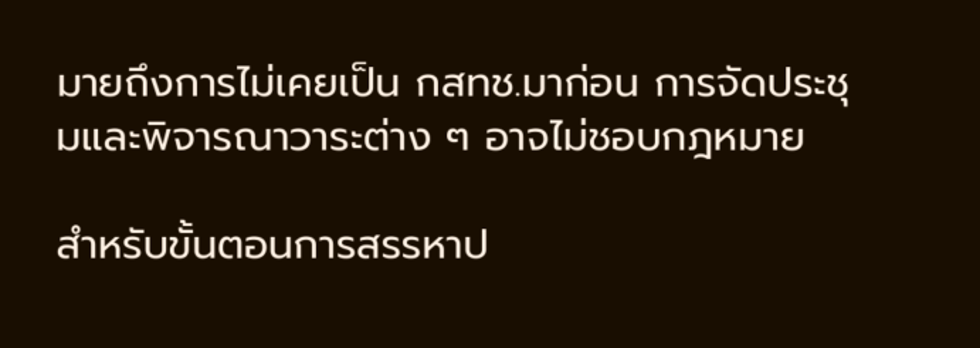มายถึงการไม่เคยเป็น กสทช.มาก่อน การจัดประชุมและพิจารณาวาระต่าง ๆ อาจไม่ชอบกฎหมาย

สำหรับขั้นตอนการสรรหาป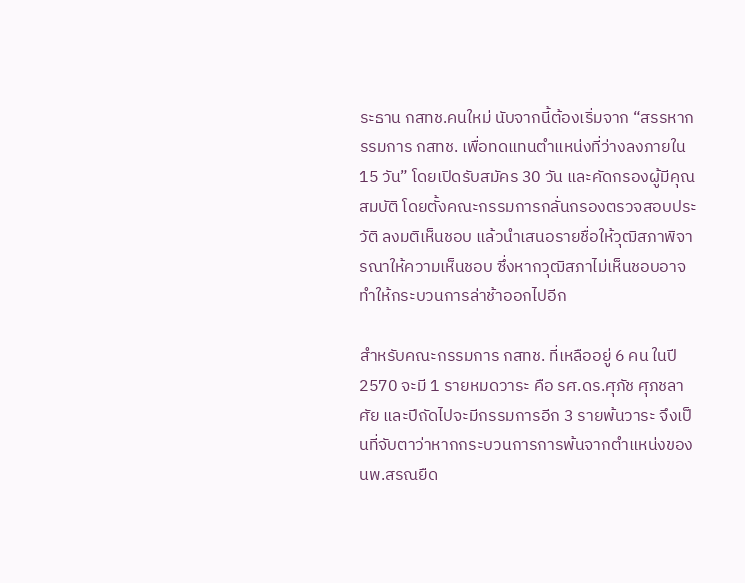ระธาน กสทช.คนใหม่ นับจากนี้ต้องเริ่มจาก “สรรหากรรมการ กสทช. เพื่อทดแทนตำแหน่งที่ว่างลงภายใน 15 วัน” โดยเปิดรับสมัคร 30 วัน และคัดกรองผู้มีคุณสมบัติ โดยตั้งคณะกรรมการกลั่นกรองตรวจสอบประวัติ ลงมติเห็นชอบ แล้วนำเสนอรายชื่อให้วุฒิสภาพิจารณาให้ความเห็นชอบ ซึ่งหากวุฒิสภาไม่เห็นชอบอาจทำให้กระบวนการล่าช้าออกไปอีก

สำหรับคณะกรรมการ กสทช. ที่เหลืออยู่ 6 คน ในปี 2570 จะมี 1 รายหมดวาระ คือ รศ.ดร.ศุภัช ศุภชลาศัย และปีถัดไปจะมีกรรมการอีก 3 รายพ้นวาระ จึงเป็นที่จับตาว่าหากกระบวนการการพ้นจากตำแหน่งของ นพ.สรณยืด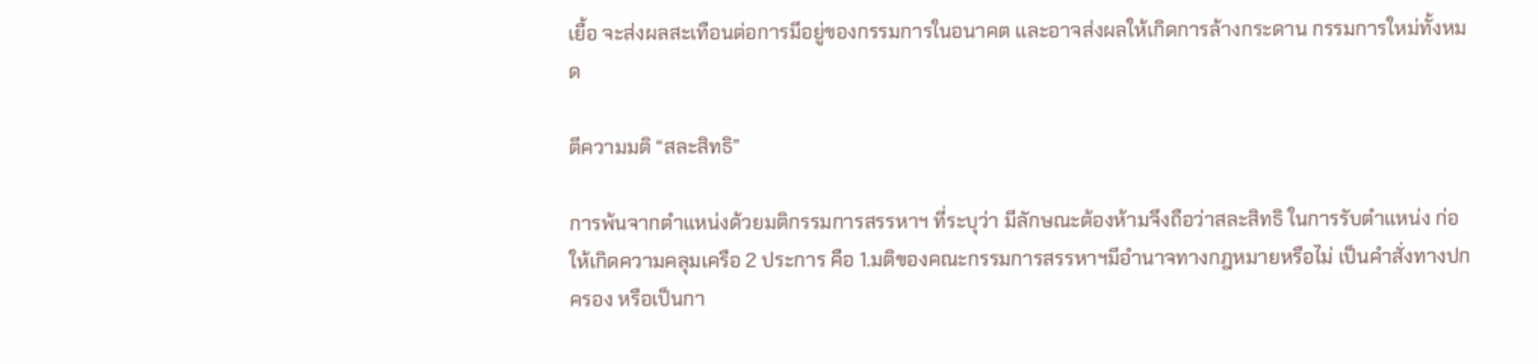เยื้อ จะส่งผลสะเทือนต่อการมีอยู่ของกรรมการในอนาคต และอาจส่งผลให้เกิดการล้างกระดาน กรรมการใหม่ทั้งหมด

ตีความมติ “สละสิทธิ”

การพ้นจากตำแหน่งด้วยมติกรรมการสรรหาฯ ที่ระบุว่า มีลักษณะต้องห้ามจึงถือว่าสละสิทธิ ในการรับตำแหน่ง ก่อให้เกิดความคลุมเครือ 2 ประการ คือ 1.มติของคณะกรรมการสรรหาฯมีอำนาจทางกฎหมายหรือไม่ เป็นคำสั่งทางปกครอง หรือเป็นกา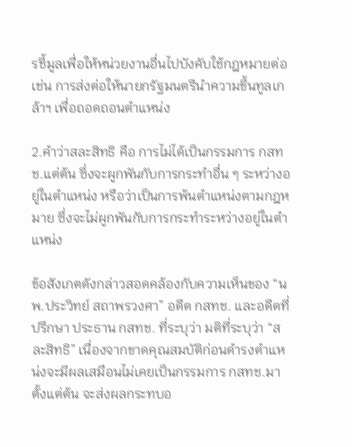รชี้มูลเพื่อให้หน่วยงานอื่นไปบังคับใช้กฎหมายต่อ เช่น การส่งต่อให้นายกรัฐมนตรีนำความขึ้นทูลเกล้าฯ เพื่อถอดถอนตําแหน่ง

2.คำว่าสละสิทธิ คือ การไม่ได้เป็นกรรมการ กสทช.แต่ต้น ซึ่งจะผูกพันกับการกระทำอื่น ๆ ระหว่างอยู่ในตำแหน่ง หรือว่าเป็นการพ้นตำแหน่งตามกฎหมาย ซึ่งจะไม่ผูกพันกับการกระทำระหว่างอยู่ในตำแหน่ง

ข้อสังเกตดังกล่าวสอดคล้องกับความเห็นของ “นพ.ประวิทย์ สถาพรวงศา” อดีต กสทช. และอดีตที่ปรึกษา ประธาน กสทช. ที่ระบุว่า มติที่ระบุว่า “สละสิทธิ” เนื่องจากขาดคุณสมบัติก่อนดำรงตำแหน่งจะมีผลเสมือนไม่เคยเป็นกรรมการ กสทช.มาตั้งแต่ต้น จะส่งผลกระทบอ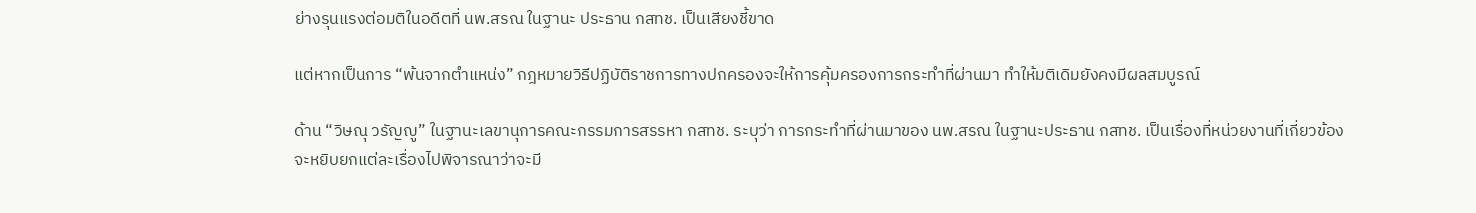ย่างรุนแรงต่อมติในอดีตที่ นพ.สรณ ในฐานะ ประธาน กสทช. เป็นเสียงชี้ขาด

แต่หากเป็นการ “พ้นจากตำแหน่ง” กฎหมายวิธีปฏิบัติราชการทางปกครองจะให้การคุ้มครองการกระทำที่ผ่านมา ทำให้มติเดิมยังคงมีผลสมบูรณ์

ด้าน “วิษณุ วรัญญู” ในฐานะเลขานุการคณะกรรมการสรรหา กสทช. ระบุว่า การกระทำที่ผ่านมาของ นพ.สรณ ในฐานะประธาน กสทช. เป็นเรื่องที่หน่วยงานที่เกี่ยวข้องจะหยิบยกแต่ละเรื่องไปพิจารณาว่าจะมี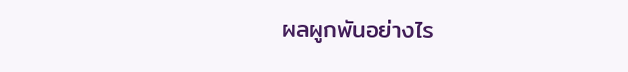ผลผูกพันอย่างไร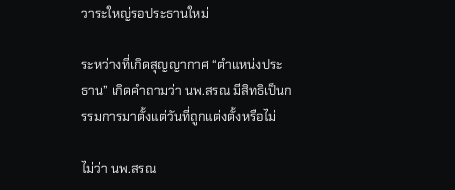วาระใหญ่รอประธานใหม่

ระหว่างที่เกิดสุญญากาศ “ตำแหน่งประธาน” เกิดคำถามว่า นพ.สรณ มีสิทธิเป็นกรรมการมาตั้งแต่วันที่ถูกแต่งตั้งหรือไม่

ไม่ว่า นพ.สรณ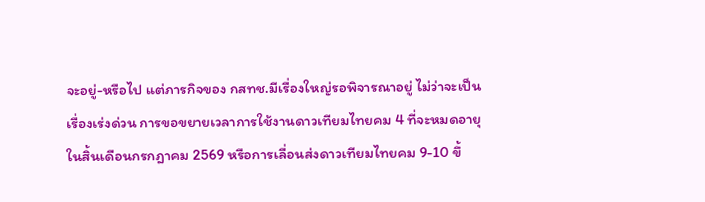จะอยู่-หรือไป แต่ภารกิจของ กสทช.มีเรื่องใหญ่รอพิจารณาอยู่ ไม่ว่าจะเป็นเรื่องเร่งด่วน การขอขยายเวลาการใช้งานดาวเทียมไทยคม 4 ที่จะหมดอายุในสิ้นเดือนกรกฎาคม 2569 หรือการเลื่อนส่งดาวเทียมไทยคม 9-10 ขึ้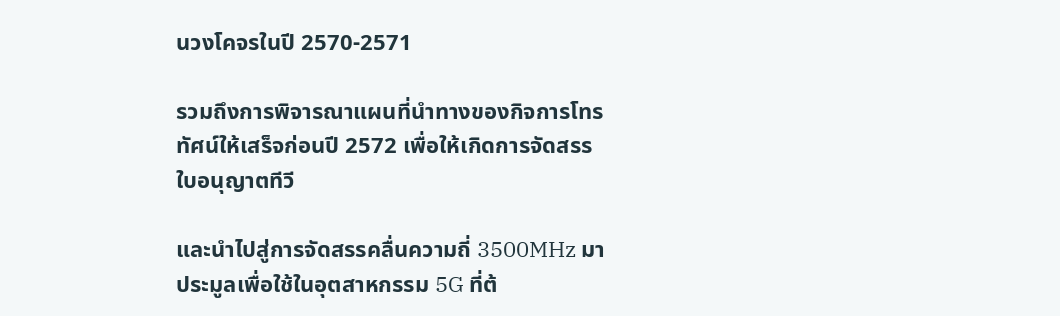นวงโคจรในปี 2570-2571

รวมถึงการพิจารณาแผนที่นำทางของกิจการโทรทัศน์ให้เสร็จก่อนปี 2572 เพื่อให้เกิดการจัดสรรใบอนุญาตทีวี

และนำไปสู่การจัดสรรคลื่นความถี่ 3500MHz มาประมูลเพื่อใช้ในอุตสาหกรรม 5G ที่ต้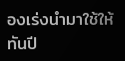องเร่งนำมาใช้ให้ทันปี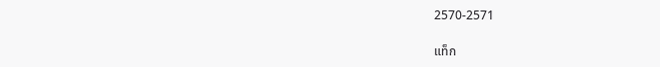2570-2571

แท็ก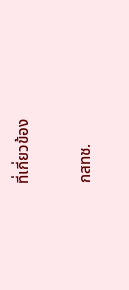ที่เกี่ยวข้อง

กสทช.